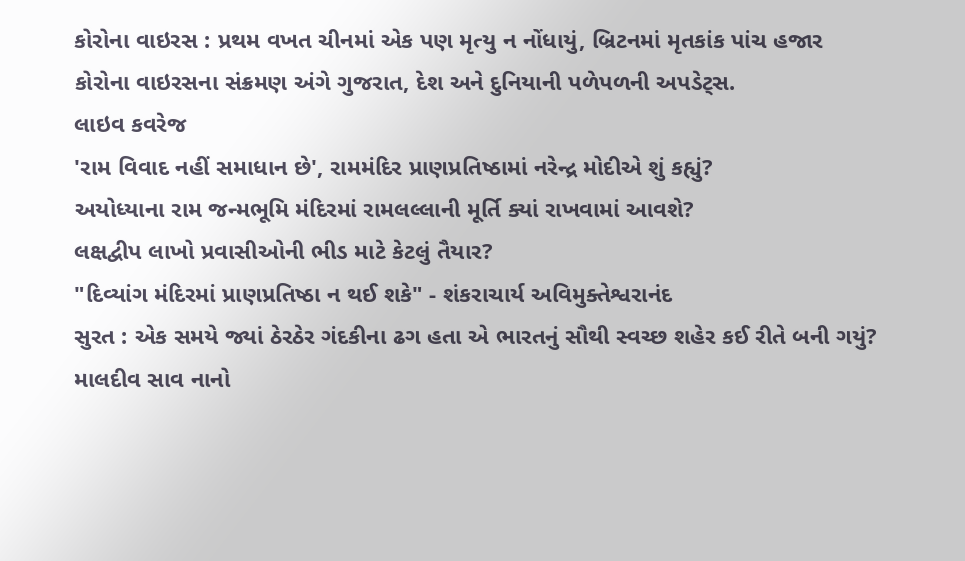કોરોના વાઇરસ : પ્રથમ વખત ચીનમાં એક પણ મૃત્યુ ન નોંધાયું, બ્રિટનમાં મૃતકાંક પાંચ હજાર
કોરોના વાઇરસના સંક્રમણ અંગે ગુજરાત, દેશ અને દુનિયાની પળેપળની અપડેટ્સ.
લાઇવ કવરેજ
'રામ વિવાદ નહીં સમાધાન છે', રામમંદિર પ્રાણપ્રતિષ્ઠામાં નરેન્દ્ર મોદીએ શું કહ્યું?
અયોધ્યાના રામ જન્મભૂમિ મંદિરમાં રામલલ્લાની મૂર્તિ ક્યાં રાખવામાં આવશે?
લક્ષદ્વીપ લાખો પ્રવાસીઓની ભીડ માટે કેટલું તૈયાર?
"દિવ્યાંગ મંદિરમાં પ્રાણપ્રતિષ્ઠા ન થઈ શકે" - શંકરાચાર્ય અવિમુક્તેશ્વરાનંદ
સુરત : એક સમયે જ્યાં ઠેરઠેર ગંદકીના ઢગ હતા એ ભારતનું સૌથી સ્વચ્છ શહેર કઈ રીતે બની ગયું?
માલદીવ સાવ નાનો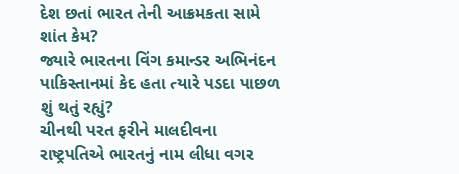દેશ છતાં ભારત તેની આક્રમકતા સામે શાંત કેમ?
જ્યારે ભારતના વિંગ કમાન્ડર અભિનંદન પાકિસ્તાનમાં કેદ હતા ત્યારે પડદા પાછળ શું થતું રહ્યું?
ચીનથી પરત ફરીને માલદીવના રાષ્ટ્રપતિએ ભારતનું નામ લીધા વગર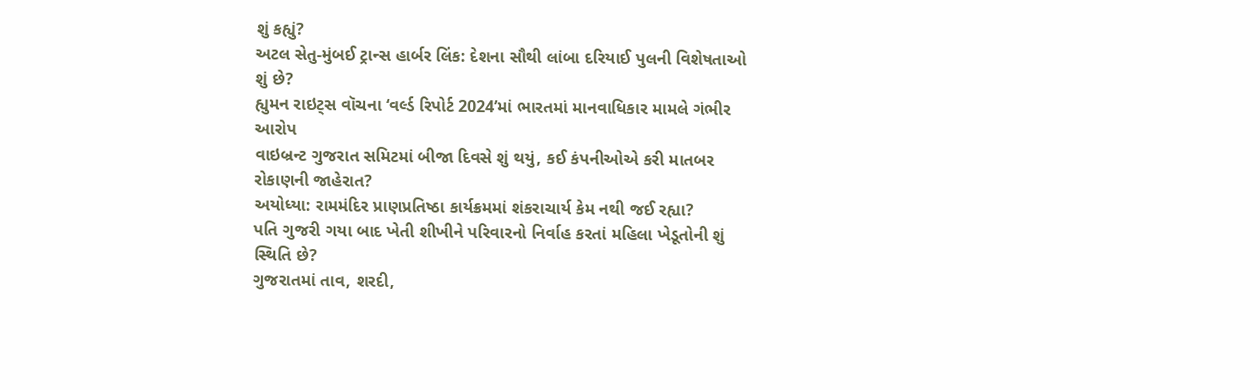શું કહ્યું?
અટલ સેતુ-મુંબઈ ટ્રાન્સ હાર્બર લિંક: દેશના સૌથી લાંબા દરિયાઈ પુલની વિશેષતાઓ શું છે?
હ્યુમન રાઇટ્સ વૉચના ‘વર્લ્ડ રિપોર્ટ 2024’માં ભારતમાં માનવાધિકાર મામલે ગંભીર આરોપ
વાઇબ્રન્ટ ગુજરાત સમિટમાં બીજા દિવસે શું થયું, કઈ કંપનીઓએ કરી માતબર રોકાણની જાહેરાત?
અયોધ્યા: રામમંદિર પ્રાણપ્રતિષ્ઠા કાર્યક્રમમાં શંકરાચાર્ય કેમ નથી જઈ રહ્યા?
પતિ ગુજરી ગયા બાદ ખેતી શીખીને પરિવારનો નિર્વાહ કરતાં મહિલા ખેડૂતોની શું સ્થિતિ છે?
ગુજરાતમાં તાવ, શરદી,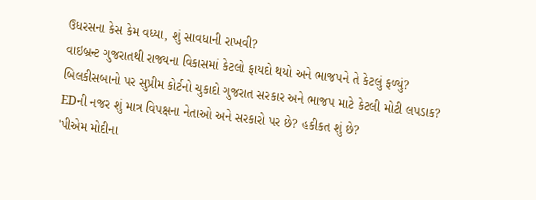ઉધરસના કેસ કેમ વધ્યા, શું સાવધાની રાખવી?
વાઇબ્રન્ટ ગુજરાતથી રાજ્યના વિકાસમાં કેટલો ફાયદો થયો અને ભાજપને તે કેટલું ફળ્યું?
બિલકીસબાનો પર સુપ્રીમ કોર્ટનો ચુકાદો ગુજરાત સરકાર અને ભાજપ માટે કેટલી મોટી લપડાક?
EDની નજર શું માત્ર વિપક્ષના નેતાઓ અને સરકારો પર છે? હકીકત શું છે?
'પીએમ મોદીના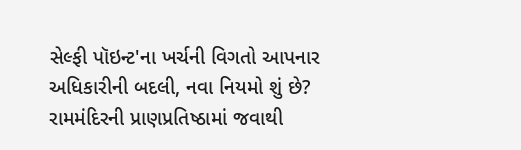સેલ્ફી પૉઇન્ટ'ના ખર્ચની વિગતો આપનાર અધિકારીની બદલી, નવા નિયમો શું છે?
રામમંદિરની પ્રાણપ્રતિષ્ઠામાં જવાથી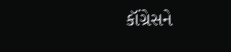કૉંગ્રેસને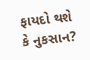ફાયદો થશે કે નુકસાન?